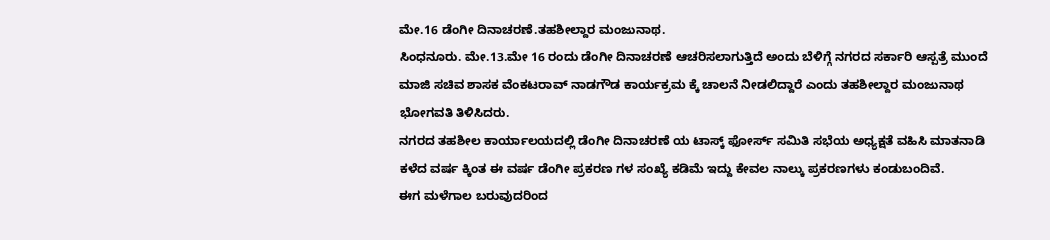ಮೇ.16 ಡೆಂಗೀ ದಿನಾಚರಣೆ.ತಹಶೀಲ್ದಾರ ಮಂಜುನಾಥ.
ಸಿಂಧನೂರು. ಮೇ.13.ಮೇ 16 ರಂದು ಡೆಂಗೀ ದಿನಾಚರಣೆ ಆಚರಿಸಲಾಗುತ್ತಿದೆ ಅಂದು ಬೆಳಿಗ್ಗೆ ನಗರದ ಸರ್ಕಾರಿ ಆಸ್ಪತ್ರೆ ಮುಂದೆ ಮಾಜಿ ಸಚಿವ ಶಾಸಕ ವೆಂಕಟರಾವ್ ನಾಡಗೌಡ ಕಾರ್ಯಕ್ರಮ ಕ್ಕೆ ಚಾಲನೆ ನೀಡಲಿದ್ದಾರೆ ಎಂದು ತಹಶೀಲ್ದಾರ ಮಂಜುನಾಥ ಭೋಗವತಿ ತಿಳಿಸಿದರು.
ನಗರದ ತಹಶೀಲ ಕಾರ್ಯಾಲಯದಲ್ಲಿ ಡೆಂಗೀ ದಿನಾಚರಣೆ ಯ ಟಾಸ್ಕ್ ಫೋರ್ಸ್ ಸಮಿತಿ ಸಭೆಯ ಅಧ್ಯಕ್ಷತೆ ವಹಿಸಿ ಮಾತನಾಡಿ ಕಳೆದ ವರ್ಷ ಕ್ಕಿಂತ ಈ ವರ್ಷ ಡೆಂಗೀ ಪ್ರಕರಣ ಗಳ ಸಂಖ್ಯೆ ಕಡಿಮೆ ಇದ್ದು ಕೇವಲ ನಾಲ್ಕು ಪ್ರಕರಣಗಳು ಕಂಡುಬಂದಿವೆ.
ಈಗ ಮಳೆಗಾಲ ಬರುವುದರಿಂದ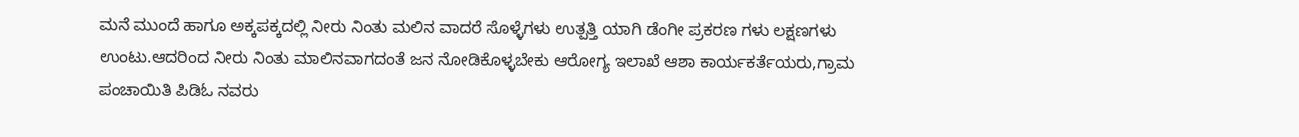ಮನೆ ಮುಂದೆ ಹಾಗೂ ಅಕ್ಕಪಕ್ಕದಲ್ಲಿ ನೀರು ನಿಂತು ಮಲಿನ ವಾದರೆ ಸೊಳ್ಳೆಗಳು ಉತ್ಪತ್ತಿ ಯಾಗಿ ಡೆಂಗೀ ಪ್ರಕರಣ ಗಳು ಲಕ್ಷಣಗಳು ಉಂಟು.ಆದರಿಂದ ನೀರು ನಿಂತು ಮಾಲಿನವಾಗದಂತೆ ಜನ ನೋಡಿಕೊಳ್ಳಬೇಕು ಆರೋಗ್ಯ ಇಲಾಖೆ ಆಶಾ ಕಾರ್ಯಕರ್ತೆಯರು,ಗ್ರಾಮ ಪಂಚಾಯಿತಿ ಪಿಡಿಓ ನವರು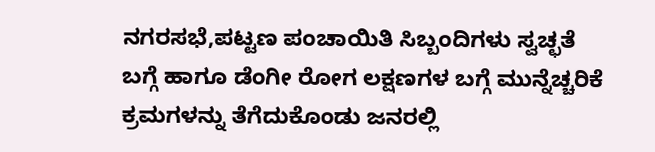ನಗರಸಭೆ,ಪಟ್ಟಣ ಪಂಚಾಯಿತಿ ಸಿಬ್ಬಂದಿಗಳು ಸ್ವಚ್ಛತೆ ಬಗ್ಗೆ ಹಾಗೂ ಡೆಂಗೀ ರೋಗ ಲಕ್ಷಣಗಳ ಬಗ್ಗೆ ಮುನ್ನೆಚ್ಚರಿಕೆ ಕ್ರಮಗಳನ್ನು ತೆಗೆದುಕೊಂಡು ಜನರಲ್ಲಿ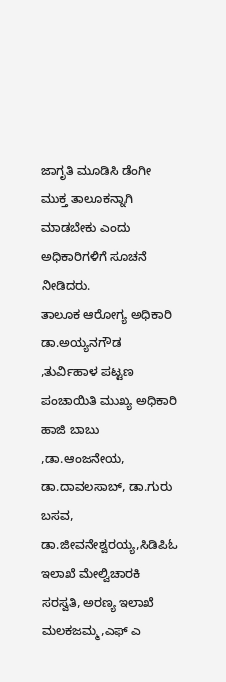ಜಾಗೃತಿ ಮೂಡಿಸಿ ಡೆಂಗೀ ಮುಕ್ತ ತಾಲೂಕನ್ನಾಗಿ ಮಾಡಬೇಕು ಎಂದು ಅಧಿಕಾರಿಗಳಿಗೆ ಸೂಚನೆ ನೀಡಿದರು.
ತಾಲೂಕ ಆರೋಗ್ಯ ಅಧಿಕಾರಿ ಡಾ.ಅಯ್ಯನಗೌಡ ,ತುರ್ವಿಹಾಳ ಪಟ್ಟಣ ಪಂಚಾಯಿತಿ ಮುಖ್ಯ ಅಧಿಕಾರಿ ಹಾಜಿ ಬಾಬು ,ಡಾ.ಆಂಜನೇಯ, ಡಾ.ದಾವಲಸಾಬ್, ಡಾ.ಗುರು ಬಸವ, ಡಾ.ಜೀವನೇಶ್ವರಯ್ಯ,ಸಿಡಿಪಿಓ ಇಲಾಖೆ ಮೇಲ್ವಿಚಾರಕಿ ಸರಸ್ವತಿ, ಅರಣ್ಯ ಇಲಾಖೆ ಮಲಕಜಮ್ಮ,ಎಫ್ ಎ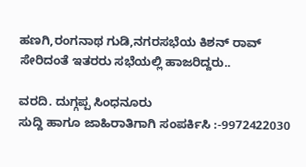ಹಣಗಿ,ರಂಗನಾಥ ಗುಡಿ,ನಗರಸಭೆಯ ಕಿಶನ್ ರಾವ್ ಸೇರಿದಂತೆ ಇತರರು ಸಭೆಯಲ್ಲಿ ಹಾಜರಿದ್ದರು..

ವರದಿ. ದುಗ್ಗಪ್ಪ ಸಿಂಧನೂರು
ಸುದ್ದಿ ಹಾಗೂ ಜಾಹಿರಾತಿಗಾಗಿ ಸಂಪರ್ಕಿಸಿ :-9972422030